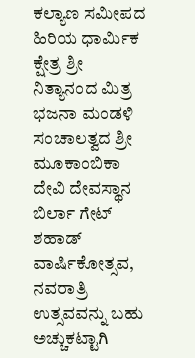ಕಲ್ಯಾಣ ಸಮೀಪದ ಹಿರಿಯ ಧಾರ್ಮಿಕ ಕ್ಷೇತ್ರ ಶ್ರೀ ನಿತ್ಯಾನಂದ ಮಿತ್ರ ಭಜನಾ ಮಂಡಳಿ ಸಂಚಾಲತ್ವದ ಶ್ರೀ ಮೂಕಾಂಬಿಕಾ ದೇವಿ ದೇವಸ್ಥಾನ ಬಿರ್ಲಾ ಗೇಟ್ ಶಹಾಡ್ ವಾರ್ಷಿಕೋತ್ಸವ, ನವರಾತ್ರಿ ಉತ್ಸವವನ್ನು ಬಹು ಅಚ್ಚುಕಟ್ಟಾಗಿ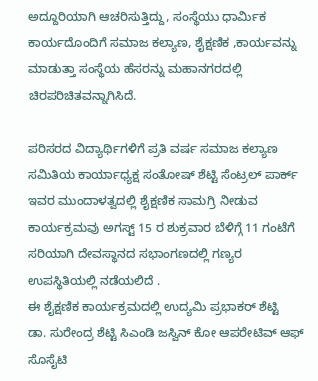ಅದ್ದೂರಿಯಾಗಿ ಆಚರಿಸುತ್ತಿದ್ದು, ಸಂಸ್ಥೆಯು ಧಾರ್ಮಿಕ ಕಾರ್ಯದೊಂದಿಗೆ ಸಮಾಜ ಕಲ್ಯಾಣ, ಶೈಕ್ಷಣಿಕ ,ಕಾರ್ಯವನ್ನು ಮಾಡುತ್ತಾ ಸಂಸ್ಥೆಯ ಹೆಸರನ್ನು ಮಹಾನಗರದಲ್ಲಿ ಚಿರಪರಿಚಿತವನ್ನಾಗಿಸಿದೆ.

ಪರಿಸರದ ವಿದ್ಯಾರ್ಥಿಗಳಿಗೆ ಪ್ರತಿ ವರ್ಷ ಸಮಾಜ ಕಲ್ಯಾಣ ಸಮಿತಿಯ ಕಾರ್ಯಾಧ್ಯಕ್ಷ ಸಂತೋಷ್ ಶೆಟ್ಟಿ ಸೆಂಟ್ರಲ್ ಪಾರ್ಕ್ ಇವರ ಮುಂದಾಳತ್ವದಲ್ಲಿ ಶೈಕ್ಷಣಿಕ ಸಾಮಗ್ರಿ ನೀಡುವ ಕಾರ್ಯಕ್ರಮವು ಅಗಸ್ಟ್ 15 ರ ಶುಕ್ರವಾರ ಬೆಳಿಗ್ಗೆ 11 ಗಂಟೆಗೆ ಸರಿಯಾಗಿ ದೇವಸ್ಥಾನದ ಸಭಾಂಗಣದಲ್ಲಿ ಗಣ್ಯರ ಉಪಸ್ಥಿತಿಯಲ್ಲಿ ನಡೆಯಲಿದೆ .
ಈ ಶೈಕ್ಷಣಿಕ ಕಾರ್ಯಕ್ರಮದಲ್ಲಿ ಉದ್ಯಮಿ ಪ್ರಭಾಕರ್ ಶೆಟ್ಟಿ
ಡಾ. ಸುರೇಂದ್ರ ಶೆಟ್ಟಿ ಸಿಎಂಡಿ ಜಸ್ವಿನ್ ಕೋ ಆಪರೇಟಿವ್ ಆಫ್ ಸೊಸೈಟಿ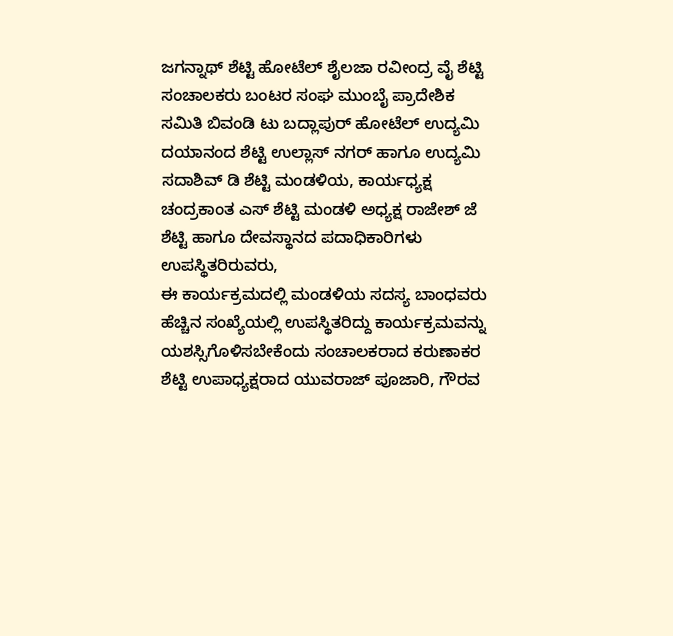ಜಗನ್ನಾಥ್ ಶೆಟ್ಟಿ ಹೋಟೆಲ್ ಶೈಲಜಾ ರವೀಂದ್ರ ವೈ ಶೆಟ್ಟಿ ಸಂಚಾಲಕರು ಬಂಟರ ಸಂಘ ಮುಂಬೈ ಪ್ರಾದೇಶಿಕ ಸಮಿತಿ ಬಿವಂಡಿ ಟು ಬದ್ಲಾಪುರ್ ಹೋಟೆಲ್ ಉದ್ಯಮಿ ದಯಾನಂದ ಶೆಟ್ಟಿ ಉಲ್ಲಾಸ್ ನಗರ್ ಹಾಗೂ ಉದ್ಯಮಿ ಸದಾಶಿವ್ ಡಿ ಶೆಟ್ಟಿ ಮಂಡಳಿಯ, ಕಾರ್ಯಧ್ಯಕ್ಷ ಚಂದ್ರಕಾಂತ ಎಸ್ ಶೆಟ್ಟಿ ಮಂಡಳಿ ಅಧ್ಯಕ್ಷ ರಾಜೇಶ್ ಜೆ ಶೆಟ್ಟಿ ಹಾಗೂ ದೇವಸ್ಥಾನದ ಪದಾಧಿಕಾರಿಗಳು ಉಪಸ್ಥಿತರಿರುವರು,
ಈ ಕಾರ್ಯಕ್ರಮದಲ್ಲಿ ಮಂಡಳಿಯ ಸದಸ್ಯ ಬಾಂಧವರು ಹೆಚ್ಚಿನ ಸಂಖ್ಯೆಯಲ್ಲಿ ಉಪಸ್ಥಿತರಿದ್ದು ಕಾರ್ಯಕ್ರಮವನ್ನು ಯಶಸ್ಸಿಗೊಳಿಸಬೇಕೆಂದು ಸಂಚಾಲಕರಾದ ಕರುಣಾಕರ ಶೆಟ್ಟಿ ಉಪಾಧ್ಯಕ್ಷರಾದ ಯುವರಾಜ್ ಪೂಜಾರಿ, ಗೌರವ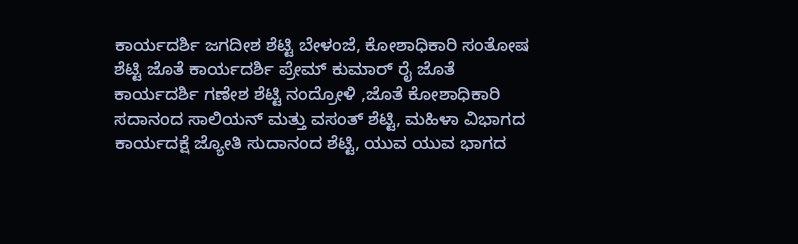ಕಾರ್ಯದರ್ಶಿ ಜಗದೀಶ ಶೆಟ್ಟಿ ಬೇಳಂಜೆ, ಕೋಶಾಧಿಕಾರಿ ಸಂತೋಷ ಶೆಟ್ಟಿ ಜೊತೆ ಕಾರ್ಯದರ್ಶಿ ಪ್ರೇಮ್ ಕುಮಾರ್ ರೈ ಜೊತೆ ಕಾರ್ಯದರ್ಶಿ ಗಣೇಶ ಶೆಟ್ಟಿ ನಂದ್ರೋಳಿ ,ಜೊತೆ ಕೋಶಾಧಿಕಾರಿ ಸದಾನಂದ ಸಾಲಿಯನ್ ಮತ್ತು ವಸಂತ್ ಶೆಟ್ಟಿ, ಮಹಿಳಾ ವಿಭಾಗದ ಕಾರ್ಯದಕ್ಷೆ ಜ್ಯೋತಿ ಸುದಾನಂದ ಶೆಟ್ಟಿ, ಯುವ ಯುವ ಭಾಗದ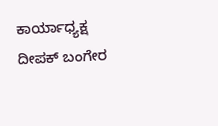ಕಾರ್ಯಾಧ್ಯಕ್ಷ ದೀಪಕ್ ಬಂಗೇರ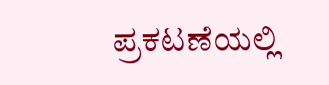ಪ್ರಕಟಣೆಯಲ್ಲಿ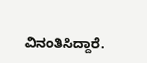ವಿನಂತಿಸಿದ್ದಾರೆ.